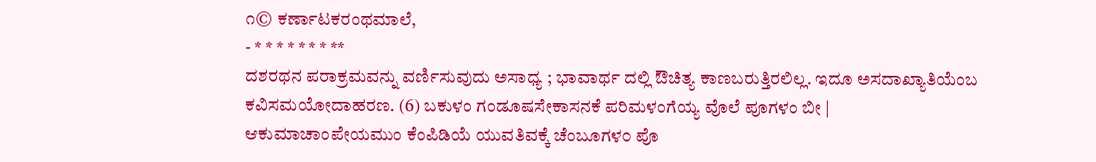೧© ಕರ್ಣಾಟಕರಂಥಮಾಲೆ,
- * * * * * * * **
ದಶರಥನ ಪರಾಕ್ರಮವನ್ನು ವರ್ಣಿಸುವುದು ಅಸಾಧ್ಯ ; ಭಾವಾರ್ಥ ದಲ್ಲಿ ಔಚಿತ್ಯ ಕಾಣಬರುತ್ತಿರಲಿಲ್ಲ. ಇದೂ ಅಸದಾಖ್ಯಾತಿಯೆಂಬ ಕವಿಸಮಯೋದಾಹರಣ. (6) ಬಕುಳಂ ಗಂಡೂಷಸೇಕಾಸನಕೆ ಪರಿಮಳಂಗೆಯ್ಯ ವೊಲೆ ಪೂಗಳಂ ಬೀ | ಆಕುಮಾಚಾಂಪೇಯಮುಂ ಕೆಂಪಿಡಿಯೆ ಯುವತಿವಕ್ಕೆ ಚೆಂಬೂಗಳ೦ ಪೊ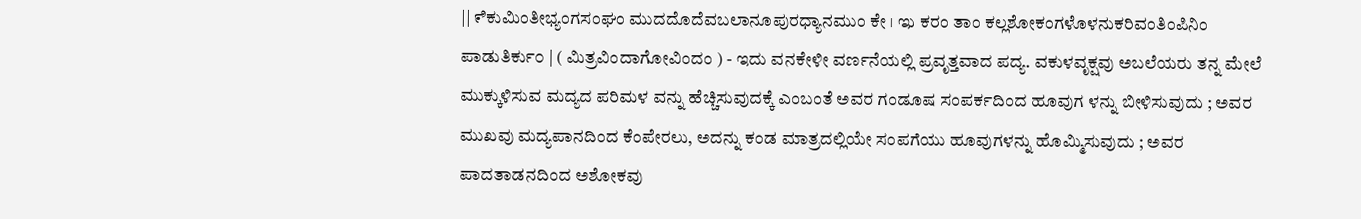|| ೯ಿಕುಮಿಂತೀಭ್ಯಂಗಸಂಘಂ ಮುದದೊದೆವಬಲಾನೂಪುರಧ್ಯಾನಮುಂ ಕೇ । ಇು ಕರಂ ತಾಂ ಕಲ್ಲಶೋಕಂಗಳೊಳನುಕರಿವಂತಿಂಪಿನಿಂ ಪಾಡುತಿರ್ಕು೦ | ( ಮಿತ್ರವಿಂದಾಗೋವಿಂದಂ ) - ಇದು ವನಕೇಳೀ ವರ್ಣನೆಯಲ್ಲಿ ಪ್ರವೃತ್ತವಾದ ಪದ್ಯ. ವಕುಳವೃಕ್ಷವು ಅಬಲೆಯರು ತನ್ನ ಮೇಲೆ ಮುಕ್ಕುಳಿಸುವ ಮದ್ಯದ ಪರಿಮಳ ವನ್ನು ಹೆಚ್ಚಿಸುವುದಕ್ಕೆ ಎಂಬಂತೆ ಅವರ ಗಂಡೂಷ ಸಂಪರ್ಕದಿಂದ ಹೂವುಗ ಳನ್ನು ಬೀಳಿಸುವುದು ; ಅವರ ಮುಖವು ಮದ್ಯಪಾನದಿಂದ ಕೆಂಪೇರಲು, ಅದನ್ನು ಕಂಡ ಮಾತ್ರದಲ್ಲಿಯೇ ಸಂಪಗೆಯು ಹೂವುಗಳನ್ನು ಹೊಮ್ಮಿಸುವುದು ; ಅವರ ಪಾದತಾಡನದಿಂದ ಅಶೋಕವು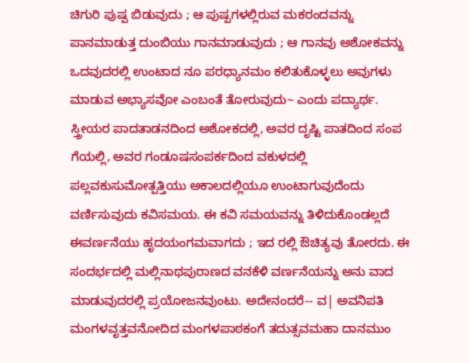ಚಿಗುರಿ ಪುಷ್ಪ ಬಿಡುವುದು ; ಆ ಪುಷ್ಪಗಳಲ್ಲಿರುವ ಮಕರಂದವನ್ನು ಪಾನಮಾಡುತ್ತ ದುಂಬಿಯು ಗಾನಮಾಡುವುದು ; ಆ ಗಾನವು ಅಶೋಕವನ್ನು ಒದವುದರಲ್ಲಿ ಉಂಟಾದ ನೂ ಪರಧ್ಯಾನಮಂ ಕಲಿತುಕೊಳ್ಳಲು ಅವುಗಳು ಮಾಡುವ ಅಭ್ಯಾಸವೋ ಎಂಬಂತೆ ತೋರುವುದು~ ಎಂದು ಪದ್ಯಾರ್ಥ. ಸ್ತ್ರೀಯರ ಪಾದತಾಡನದಿಂದ ಅಶೋಕದಲ್ಲಿ, ಅವರ ದೃಷ್ಟಿ ಪಾತದಿಂದ ಸಂಪ ಗೆಯಲ್ಲಿ, ಅವರ ಗಂಡೂಷಸಂಪರ್ಕದಿಂದ ವಕುಳದಲ್ಲಿ ಪಲ್ಲವಕುಸುಮೋತ್ಪತ್ತಿಯು ಅಕಾಲದಲ್ಲಿಯೂ ಉಂಟಾಗುವುದೆಂದು ವರ್ಣಿಸುವುದು ಕವಿಸಮಯ. ಈ ಕವಿ ಸಮಯವನ್ನು ತಿಳಿದುಕೊಂಡಲ್ಲದೆ ಈವರ್ಣನೆಯು ಹೃದಯಂಗಮವಾಗದು ; ಇದ ರಲ್ಲಿ ಔಚಿತ್ಯವು ತೋರದು. ಈ ಸಂದರ್ಭದಲ್ಲಿ ಮಲ್ಲಿನಾಥಪುರಾಣದ ವನಕೆಳಿ ವರ್ಣನೆಯನ್ನು ಅನು ವಾದ ಮಾಡುವುದರಲ್ಲಿ ಪ್ರಯೋಜನವುಂಟು. ಅದೇನಂದರೆ-- ವ| ಅವನಿಪತಿ ಮಂಗಳವೃತ್ತವನೋದಿದ ಮಂಗಳಪಾಠಕಂಗೆ ತದುತ್ಸವಮಹಾ ದಾನಮುಂ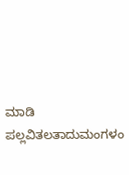ಮಾಡಿ ಪಲ್ಲವಿತಲತಾದುಮಂಗಳಂ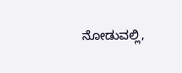ನೋಡುವಲ್ಲಿ,